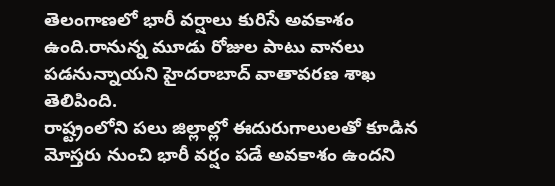తెలంగాణలో భారీ వర్షాలు కురిసే అవకాశం ఉంది.రానున్న మూడు రోజుల పాటు వానలు పడనున్నాయని హైదరాబాద్ వాతావరణ శాఖ తెలిపింది.
రాష్ట్రంలోని పలు జిల్లాల్లో ఈదురుగాలులతో కూడిన మోస్తరు నుంచి భారీ వర్షం పడే అవకాశం ఉందని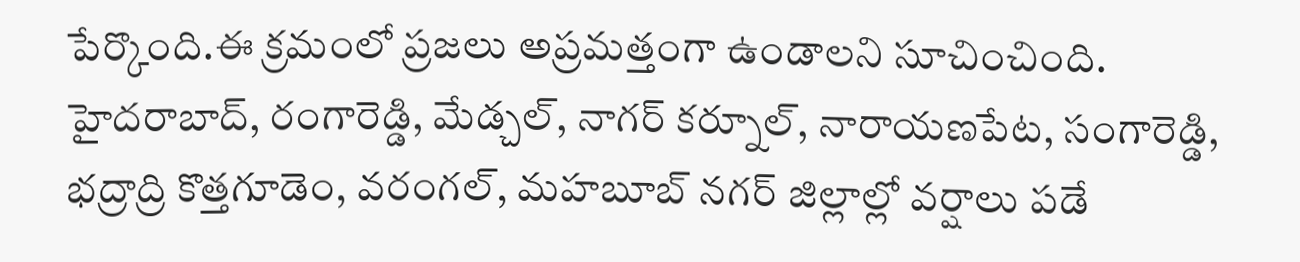పేర్కొంది.ఈ క్రమంలో ప్రజలు అప్రమత్తంగా ఉండాలని సూచించింది.
హైదరాబాద్, రంగారెడ్డి, మేడ్చల్, నాగర్ కర్నూల్, నారాయణపేట, సంగారెడ్డి, భద్రాద్రి కొత్తగూడెం, వరంగల్, మహబూబ్ నగర్ జిల్లాల్లో వర్షాలు పడే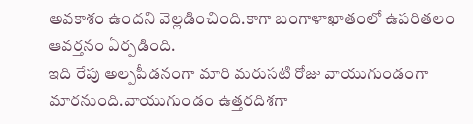అవకాశం ఉందని వెల్లడించింది.కాగా బంగాళాఖాతంలో ఉపరితలం ఆవర్తనం ఏర్పడింది.
ఇది రేపు అల్పపీడనంగా మారి మరుసటి రోజు వాయుగుండంగా మారనుంది.వాయుగుండం ఉత్తరదిశగా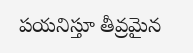పయనిస్తూ తీవ్రమైన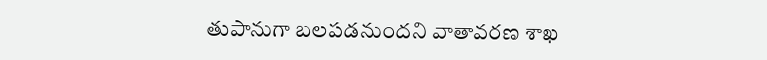తుపానుగా బలపడనుందని వాతావరణ శాఖ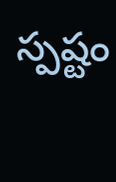స్పష్టం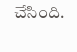చేసింది.